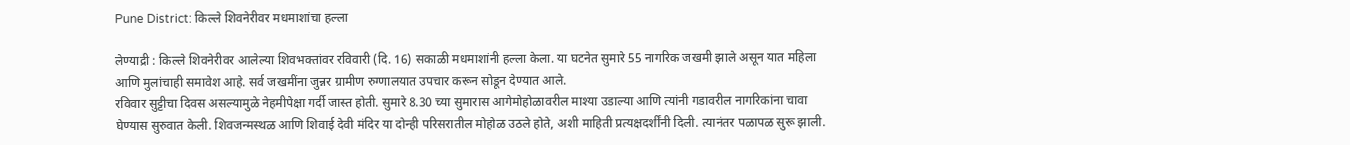Pune District: किल्ले शिवनेरीवर मधमाशांचा हल्ला

लेण्याद्री : किल्ले शिवनेरीवर आलेल्या शिवभक्तांवर रविवारी (दि. 16) सकाळी मधमाशांनी हल्ला केला. या घटनेत सुमारे 55 नागरिक जखमी झाले असून यात महिला आणि मुलांचाही समावेश आहे. सर्व जखमींना जुन्नर ग्रामीण रुग्णालयात उपचार करून सोडून देण्यात आले.
रविवार सुट्टीचा दिवस असल्यामुळे नेहमीपेक्षा गर्दी जास्त होती. सुमारे 8.30 च्या सुमारास आगेमोहोळावरील माश्या उडाल्या आणि त्यांनी गडावरील नागरिकांना चावा घेण्यास सुरुवात केली. शिवजन्मस्थळ आणि शिवाई देवी मंदिर या दोन्ही परिसरातील मोहोळ उठले होते, अशी माहिती प्रत्यक्षदर्शींनी दिली. त्यानंतर पळापळ सुरू झाली.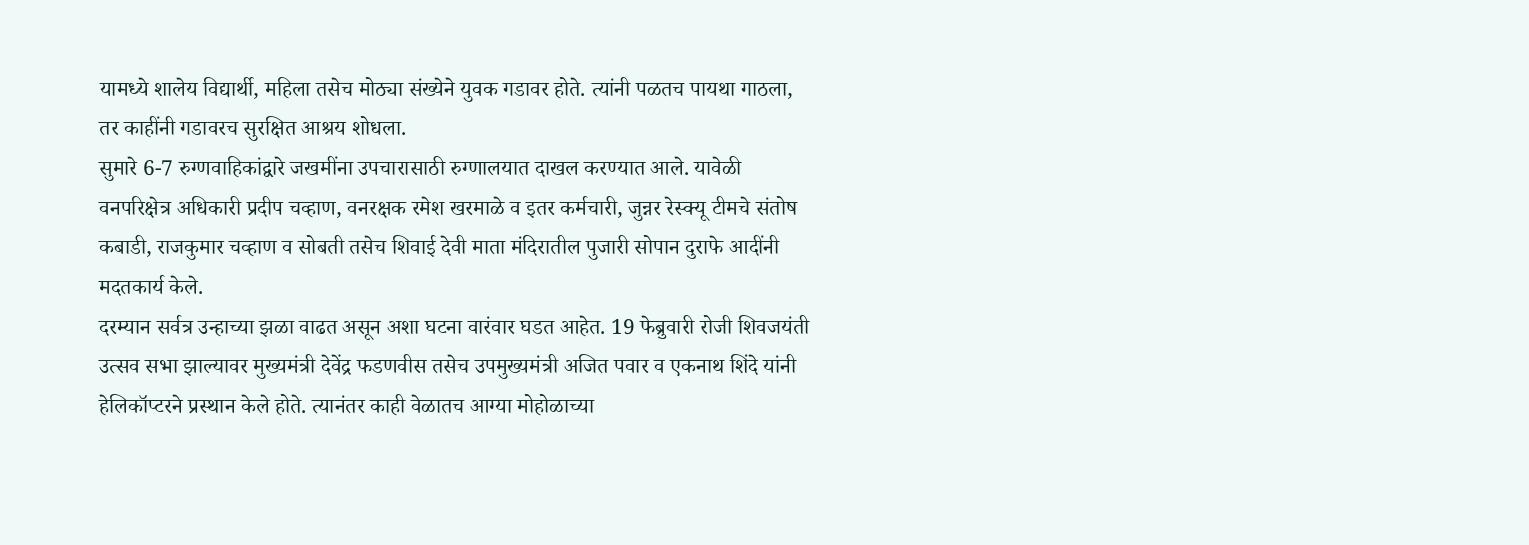यामध्ये शालेय विद्यार्थी, महिला तसेच मोठ्या संख्येने युवक गडावर होते. त्यांनी पळतच पायथा गाठला, तर काहींनी गडावरच सुरक्षित आश्रय शोधला.
सुमारे 6-7 रुग्णवाहिकांद्वारे जखमींना उपचारासाठी रुग्णालयात दाखल करण्यात आले. यावेळी वनपरिक्षेत्र अधिकारी प्रदीप चव्हाण, वनरक्षक रमेश खरमाळे व इतर कर्मचारी, जुन्नर रेस्क्यू टीमचे संतोष कबाडी, राजकुमार चव्हाण व सोबती तसेच शिवाई देवी माता मंदिरातील पुजारी सोपान दुराफे आदींनी मदतकार्य केले.
दरम्यान सर्वत्र उन्हाच्या झळा वाढत असून अशा घटना वारंवार घडत आहेत. 19 फेब्रुवारी रोजी शिवजयंती उत्सव सभा झाल्यावर मुख्यमंत्री देवेंद्र फडणवीस तसेच उपमुख्यमंत्री अजित पवार व एकनाथ शिंदे यांनी हेलिकॉप्टरने प्रस्थान केले होते. त्यानंतर काही वेळातच आग्या मोहोळाच्या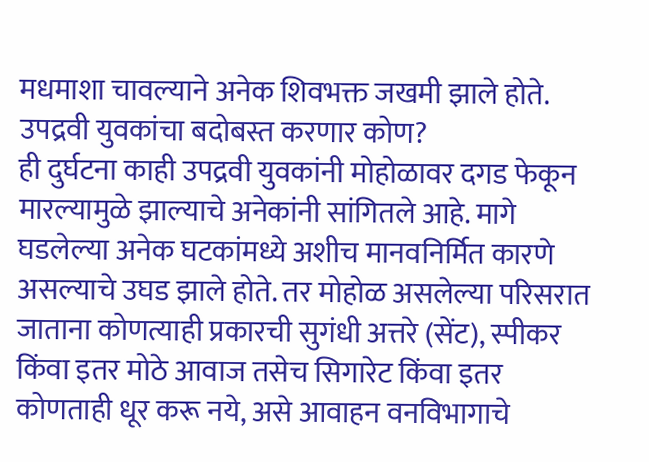मधमाशा चावल्याने अनेक शिवभक्त जखमी झाले होते.
उपद्रवी युवकांचा बदोबस्त करणार कोण?
ही दुर्घटना काही उपद्रवी युवकांनी मोहोळावर दगड फेकून मारल्यामुळे झाल्याचे अनेकांनी सांगितले आहे. मागे घडलेल्या अनेक घटकांमध्ये अशीच मानवनिर्मित कारणे असल्याचे उघड झाले होते. तर मोहोळ असलेल्या परिसरात जाताना कोणत्याही प्रकारची सुगंधी अत्तरे (सेंट), स्पीकर किंवा इतर मोठे आवाज तसेच सिगारेट किंवा इतर कोणताही धूर करू नये, असे आवाहन वनविभागाचे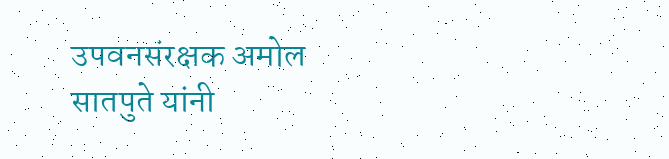उपवनसंरक्षक अमोल सातपुते यांनी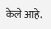केले आहे.